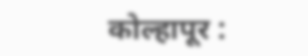कोल्हापूर :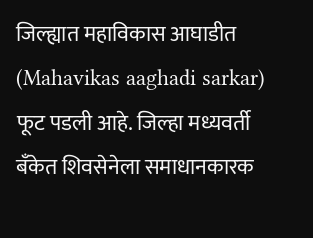जिल्ह्यात महाविकास आघाडीत (Mahavikas aaghadi sarkar) फूट पडली आहे. जिल्हा मध्यवर्ती बँकेत शिवसेनेला समाधानकारक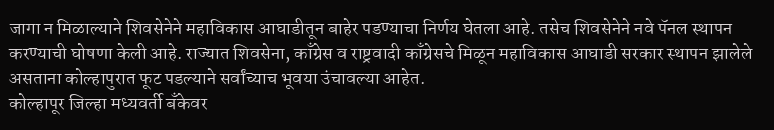जागा न मिळाल्याने शिवसेनेने महाविकास आघाडीतून बाहेर पडण्याचा निर्णय घेतला आहे. तसेच शिवसेनेने नवे पॅनल स्थापन करण्याची घोषणा केली आहे. राज्यात शिवसेना, काँग्रेस व राष्ट्रवादी काँग्रेसचे मिळून महाविकास आघाडी सरकार स्थापन झालेले असताना कोल्हापुरात फूट पडल्याने सर्वांच्याच भूवया उंचावल्या आहेत.
कोल्हापूर जिल्हा मध्यवर्ती बँकेवर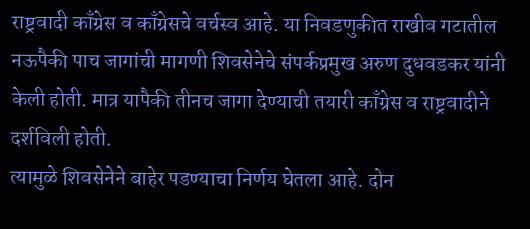राष्ट्रवादी काँग्रेस व काँग्रेसचे वर्चस्व आहे. या निवडणुकीत राखीव गटातील नऊपैकी पाच जागांची मागणी शिवसेनेचे संपर्कप्रमुख अरुण दुधवडकर यांनी केली होती. मात्र यापैकी तीनच जागा देण्याची तयारी काँग्रेस व राष्ट्रवादीने दर्शविली होती.
त्यामुळे शिवसेनेने बाहेर पडण्याचा निर्णय घेतला आहे. दोन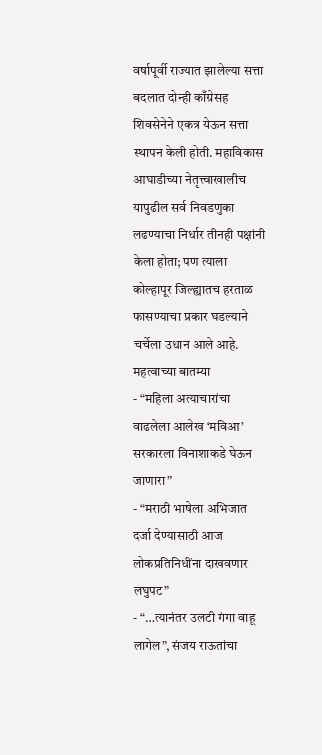वर्षापूर्वी राज्यात झालेल्या सत्ता बदलात दोन्ही काँग्रेसह शिवसेनेने एकत्र येऊन सत्ता स्थापन केली होती. महाविकास आघाडीच्या नेतृत्त्वाखालीच यापुढील सर्व निवडणुका लढण्याचा निर्धार तीनही पक्षांनी केला होता; पण त्याला कोल्हापूर जिल्ह्यातच हरताळ फासण्याचा प्रकार घडल्याने चर्चेला उधान आले आहे.
महत्वाच्या बातम्या
- “महिला अत्याचारांचा वाढलेला आलेख ‘मविआ’ सरकारला विनाशाकडे घेऊन जाणारा”
- “मराठी भाषेला अभिजात दर्जा देण्यासाठी आज लोकप्रतिनिधींना दाखवणार लघुपट”
- “…त्यानंतर उलटी गंगा वाहू लागेल”, संजय राऊतांचा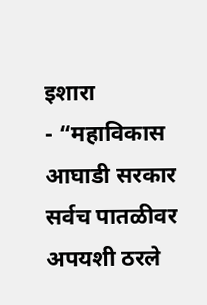इशारा
- “महाविकास आघाडी सरकार सर्वच पातळीवर अपयशी ठरले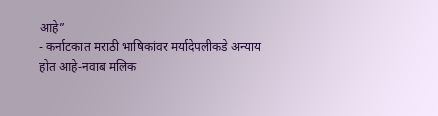आहे”
- कर्नाटकात मराठी भाषिकांवर मर्यादेपलीकडे अन्याय होत आहे-नवाब मलिक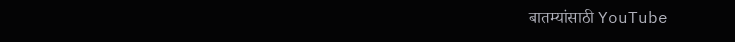बातम्यांसाठी YouTube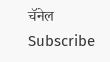चॅनेल Subscribe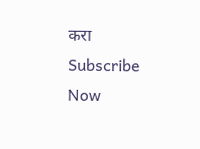करा
Subscribe Now